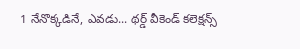1 నేనొక్కడినే, ఎవడు... థర్డ్ వీకెండ్ కలెక్షన్స్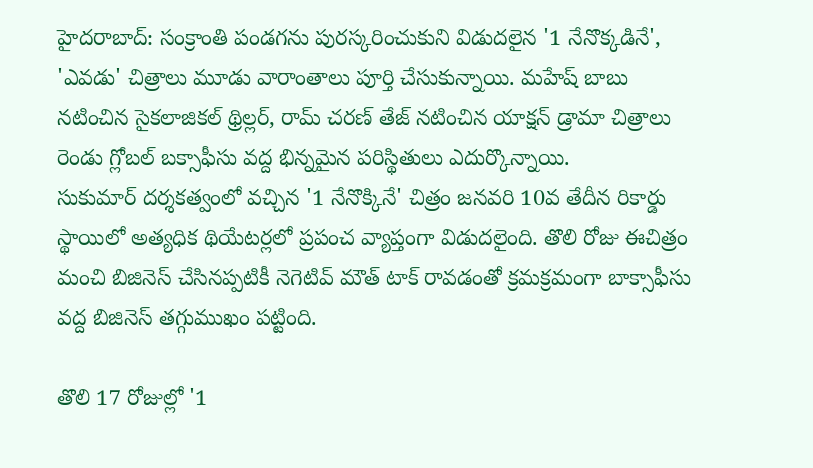హైదరాబాద్: సంక్రాంతి పండగను పురస్కరించుకుని విడుదలైన '1 నేనొక్కడినే', 'ఎవడు' చిత్రాలు మూడు వారాంతాలు పూర్తి చేసుకున్నాయి. మహేష్ బాబు నటించిన సైకలాజికల్ థ్రిల్లర్, రామ్ చరణ్ తేజ్ నటించిన యాక్షన్ డ్రామా చిత్రాలు రెండు గ్లోబల్ బక్సాఫీసు వద్ద భిన్నమైన పరిస్థితులు ఎదుర్కొన్నాయి.
సుకుమార్ దర్శకత్వంలో వచ్చిన '1 నేనొక్కినే' చిత్రం జనవరి 10వ తేదీన రికార్డు స్థాయిలో అత్యధిక థియేటర్లలో ప్రపంచ వ్యాప్తంగా విడుదలైంది. తొలి రోజు ఈచిత్రం మంచి బిజినెస్ చేసినప్పటికీ నెగెటివ్ మౌత్ టాక్ రావడంతో క్రమక్రమంగా బాక్సాఫీసు వద్ద బిజినెస్ తగ్గుముఖం పట్టింది.

తొలి 17 రోజుల్లో '1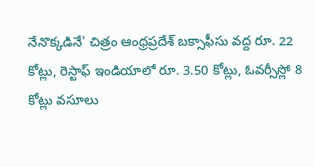నేనొక్కడినే' చిత్రం ఆంధ్రప్రదేశ్ బక్సాఫీసు వద్ద రూ. 22 కోట్లు, రెస్టాఫ్ ఇండియాలో రూ. 3.50 కోట్లు, ఓవర్సీస్లో 8 కోట్లు వసూలు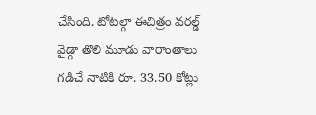చేసింది. టోటల్గా ఈచిత్రం వరల్డ్ వైడ్గా తొలి మూడు వారాంతాలు గడిచే నాటికి రూ. 33.50 కోట్లు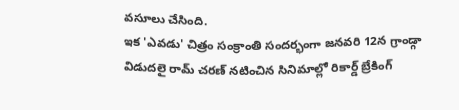వసూలు చేసింది.
ఇక 'ఎవడు' చిత్రం సంక్రాంతి సందర్భంగా జనవరి 12న గ్రాండ్గా విడుదలై రామ్ చరణ్ నటించిన సినిమాల్లో రికార్డ్ బ్రేకింగ్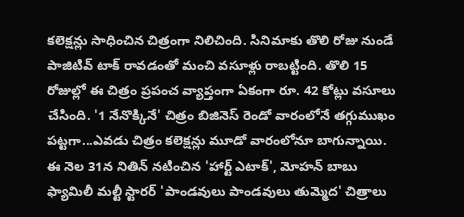కలెక్షన్లు సాధించిన చిత్రంగా నిలిచింది. సినిమాకు తొలి రోజు నుండే పాజిటివ్ టాక్ రావడంతో మంచి వసూళ్లు రాబట్టింది. తొలి 15 రోజుల్లో ఈ చిత్రం ప్రపంచ వ్యాప్తంగా ఏకంగా రూ. 42 కోట్లు వసూలు చేసింది. '1 నేనొక్కినే' చిత్రం బిజినెస్ రెండో వారంలోనే తగ్గుముఖం పట్టగా...ఎవడు చిత్రం కలెక్షన్లు మూడో వారంలోనూ బాగున్నాయి.
ఈ నెల 31న నితిన్ నటించిన 'హార్ట్ ఎటాక్', మోహన్ బాబు ఫ్యామిలీ మల్టీ స్టారర్ 'పాండవులు పాండవులు తుమ్మెద' చిత్రాలు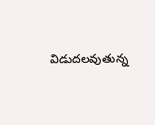విడుదలవుతున్న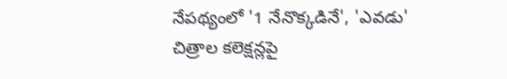నేపథ్యంలో '1 నేనొక్కడినే', 'ఎవడు' చిత్రాల కలెక్షన్లపై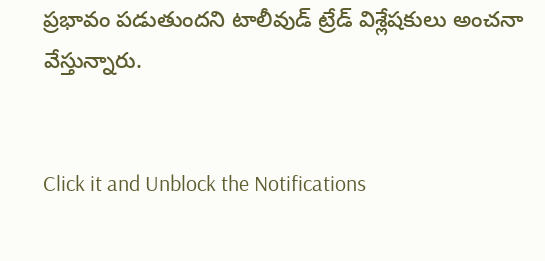ప్రభావం పడుతుందని టాలీవుడ్ ట్రేడ్ విశ్లేషకులు అంచనా వేస్తున్నారు.


Click it and Unblock the Notifications